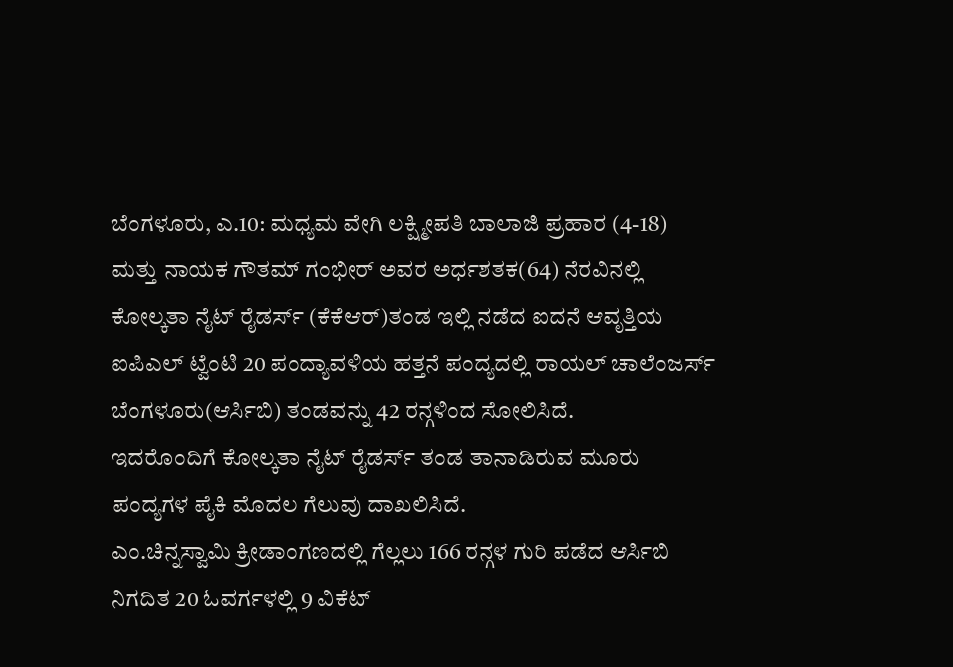ಬೆಂಗಳೂರು, ಎ.10: ಮಧ್ಯಮ ವೇಗಿ ಲಕ್ಷ್ಮೀಪತಿ ಬಾಲಾಜಿ ಪ್ರಹಾರ (4-18) ಮತ್ತು ನಾಯಕ ಗೌತಮ್ ಗಂಭೀರ್ ಅವರ ಅರ್ಧಶತಕ(64) ನೆರವಿನಲ್ಲಿ ಕೋಲ್ಕತಾ ನೈಟ್ ರೈಡರ್ಸ್ (ಕೆಕೆಆರ್)ತಂಡ ಇಲ್ಲಿ ನಡೆದ ಐದನೆ ಆವೃತ್ತಿಯ ಐಪಿಎಲ್ ಟ್ವೆಂಟಿ 20 ಪಂದ್ಯಾವಳಿಯ ಹತ್ತನೆ ಪಂದ್ಯದಲ್ಲಿ ರಾಯಲ್ ಚಾಲೆಂಜರ್ಸ್ ಬೆಂಗಳೂರು(ಆರ್ಸಿಬಿ) ತಂಡವನ್ನು 42 ರನ್ಗಳಿಂದ ಸೋಲಿಸಿದೆ.
ಇದರೊಂದಿಗೆ ಕೋಲ್ಕತಾ ನೈಟ್ ರೈಡರ್ಸ್ ತಂಡ ತಾನಾಡಿರುವ ಮೂರು ಪಂದ್ಯಗಳ ಪೈಕಿ ಮೊದಲ ಗೆಲುವು ದಾಖಲಿಸಿದೆ.
ಎಂ.ಚಿನ್ನಸ್ವಾಮಿ ಕ್ರೀಡಾಂಗಣದಲ್ಲಿ ಗೆಲ್ಲಲು 166 ರನ್ಗಳ ಗುರಿ ಪಡೆದ ಆರ್ಸಿಬಿ ನಿಗದಿತ 20 ಓವರ್ಗಳಲ್ಲಿ 9 ವಿಕೆಟ್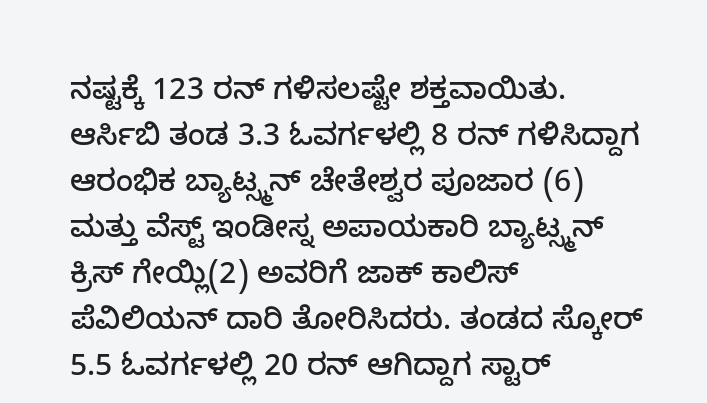ನಷ್ಟಕ್ಕೆ 123 ರನ್ ಗಳಿಸಲಷ್ಟೇ ಶಕ್ತವಾಯಿತು.
ಆರ್ಸಿಬಿ ತಂಡ 3.3 ಓವರ್ಗಳಲ್ಲಿ 8 ರನ್ ಗಳಿಸಿದ್ದಾಗ ಆರಂಭಿಕ ಬ್ಯಾಟ್ಸ್ಮನ್ ಚೇತೇಶ್ವರ ಪೂಜಾರ (6) ಮತ್ತು ವೆಸ್ಟ್ ಇಂಡೀಸ್ನ ಅಪಾಯಕಾರಿ ಬ್ಯಾಟ್ಸ್ಮನ್ ಕ್ರಿಸ್ ಗೇಯ್ಲಿ(2) ಅವರಿಗೆ ಜಾಕ್ ಕಾಲಿಸ್ ಪೆವಿಲಿಯನ್ ದಾರಿ ತೋರಿಸಿದರು. ತಂಡದ ಸ್ಕೋರ್ 5.5 ಓವರ್ಗಳಲ್ಲಿ 20 ರನ್ ಆಗಿದ್ದಾಗ ಸ್ಟಾರ್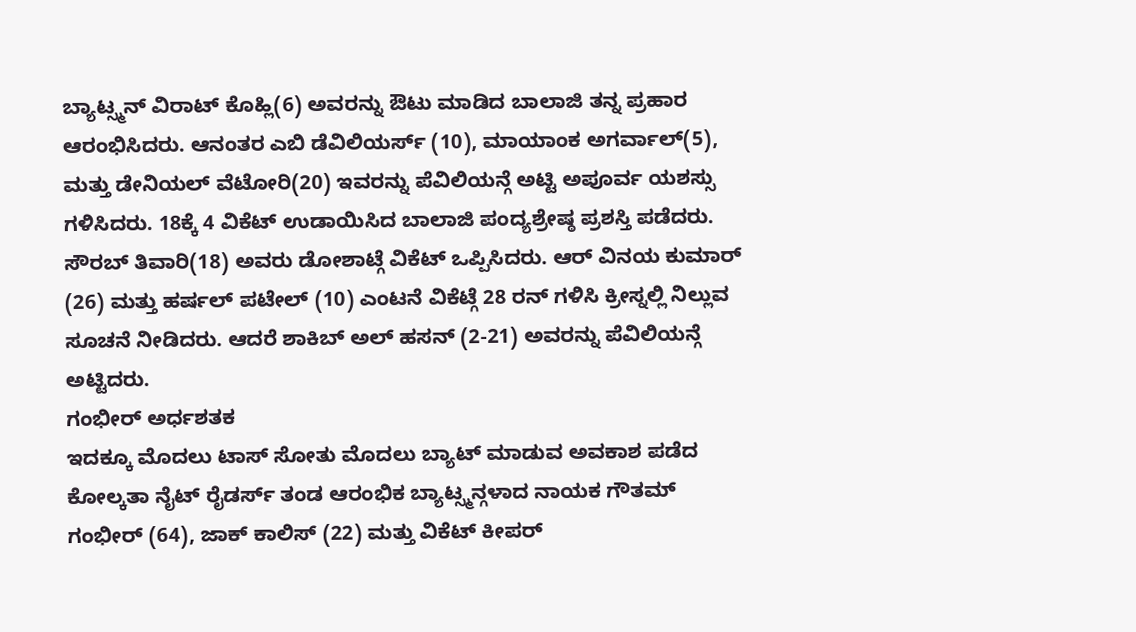ಬ್ಯಾಟ್ಸ್ಮನ್ ವಿರಾಟ್ ಕೊಹ್ಲಿ(6) ಅವರನ್ನು ಔಟು ಮಾಡಿದ ಬಾಲಾಜಿ ತನ್ನ ಪ್ರಹಾರ ಆರಂಭಿಸಿದರು. ಆನಂತರ ಎಬಿ ಡೆವಿಲಿಯರ್ಸ್ (10), ಮಾಯಾಂಕ ಅಗರ್ವಾಲ್(5), ಮತ್ತು ಡೇನಿಯಲ್ ವೆಟೋರಿ(20) ಇವರನ್ನು ಪೆವಿಲಿಯನ್ಗೆ ಅಟ್ಟಿ ಅಪೂರ್ವ ಯಶಸ್ಸು ಗಳಿಸಿದರು. 18ಕ್ಕೆ 4 ವಿಕೆಟ್ ಉಡಾಯಿಸಿದ ಬಾಲಾಜಿ ಪಂದ್ಯಶ್ರೇಷ್ಠ ಪ್ರಶಸ್ತಿ ಪಡೆದರು.
ಸೌರಬ್ ತಿವಾರಿ(18) ಅವರು ಡೋಶಾಟ್ಗೆ ವಿಕೆಟ್ ಒಪ್ಪಿಸಿದರು. ಆರ್ ವಿನಯ ಕುಮಾರ್ (26) ಮತ್ತು ಹರ್ಷಲ್ ಪಟೇಲ್ (10) ಎಂಟನೆ ವಿಕೆಟ್ಗೆ 28 ರನ್ ಗಳಿಸಿ ಕ್ರೀಸ್ನಲ್ಲಿ ನಿಲ್ಲುವ ಸೂಚನೆ ನೀಡಿದರು. ಆದರೆ ಶಾಕಿಬ್ ಅಲ್ ಹಸನ್ (2-21) ಅವರನ್ನು ಪೆವಿಲಿಯನ್ಗೆ ಅಟ್ಟಿದರು.
ಗಂಭೀರ್ ಅರ್ಧಶತಕ
ಇದಕ್ಕೂ ಮೊದಲು ಟಾಸ್ ಸೋತು ಮೊದಲು ಬ್ಯಾಟ್ ಮಾಡುವ ಅವಕಾಶ ಪಡೆದ ಕೋಲ್ಕತಾ ನೈಟ್ ರೈಡರ್ಸ್ ತಂಡ ಆರಂಭಿಕ ಬ್ಯಾಟ್ಸ್ಮನ್ಗಳಾದ ನಾಯಕ ಗೌತಮ್ ಗಂಭೀರ್ (64), ಜಾಕ್ ಕಾಲಿಸ್ (22) ಮತ್ತು ವಿಕೆಟ್ ಕೀಪರ್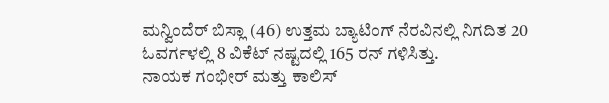ಮನ್ವಿಂದೆರ್ ಬಿಸ್ಲಾ (46) ಉತ್ತಮ ಬ್ಯಾಟಿಂಗ್ ನೆರವಿನಲ್ಲಿ ನಿಗದಿತ 20 ಓವರ್ಗಳಲ್ಲಿ 8 ವಿಕೆಟ್ ನಷ್ಟದಲ್ಲಿ 165 ರನ್ ಗಳಿಸಿತ್ತು.
ನಾಯಕ ಗಂಭೀರ್ ಮತ್ತು ಕಾಲಿಸ್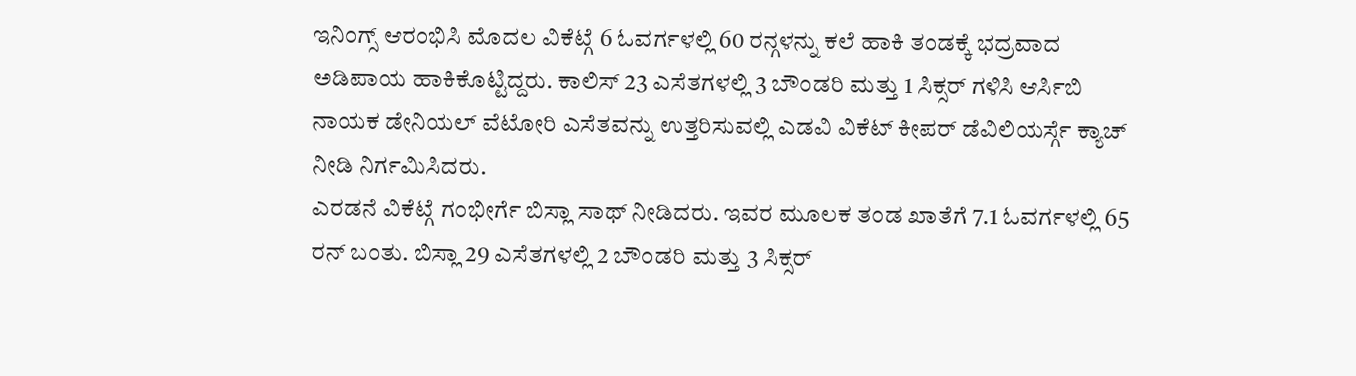ಇನಿಂಗ್ಸ್ ಆರಂಭಿಸಿ ಮೊದಲ ವಿಕೆಟ್ಗೆ 6 ಓವರ್ಗಳಲ್ಲಿ 60 ರನ್ಗಳನ್ನು ಕಲೆ ಹಾಕಿ ತಂಡಕ್ಕೆ ಭದ್ರವಾದ ಅಡಿಪಾಯ ಹಾಕಿಕೊಟ್ಟಿದ್ದರು. ಕಾಲಿಸ್ 23 ಎಸೆತಗಳಲ್ಲಿ 3 ಬೌಂಡರಿ ಮತ್ತು 1 ಸಿಕ್ಸರ್ ಗಳಿಸಿ ಆರ್ಸಿಬಿ ನಾಯಕ ಡೇನಿಯಲ್ ವೆಟೋರಿ ಎಸೆತವನ್ನು ಉತ್ತರಿಸುವಲ್ಲಿ ಎಡವಿ ವಿಕೆಟ್ ಕೀಪರ್ ಡೆವಿಲಿಯರ್ಸ್ಗೆ ಕ್ಯಾಚ್ ನೀಡಿ ನಿರ್ಗಮಿಸಿದರು.
ಎರಡನೆ ವಿಕೆಟ್ಗೆ ಗಂಭೀರ್ಗೆ ಬಿಸ್ಲಾ ಸಾಥ್ ನೀಡಿದರು. ಇವರ ಮೂಲಕ ತಂಡ ಖಾತೆಗೆ 7.1 ಓವರ್ಗಳಲ್ಲಿ 65 ರನ್ ಬಂತು. ಬಿಸ್ಲಾ 29 ಎಸೆತಗಳಲ್ಲಿ 2 ಬೌಂಡರಿ ಮತ್ತು 3 ಸಿಕ್ಸರ್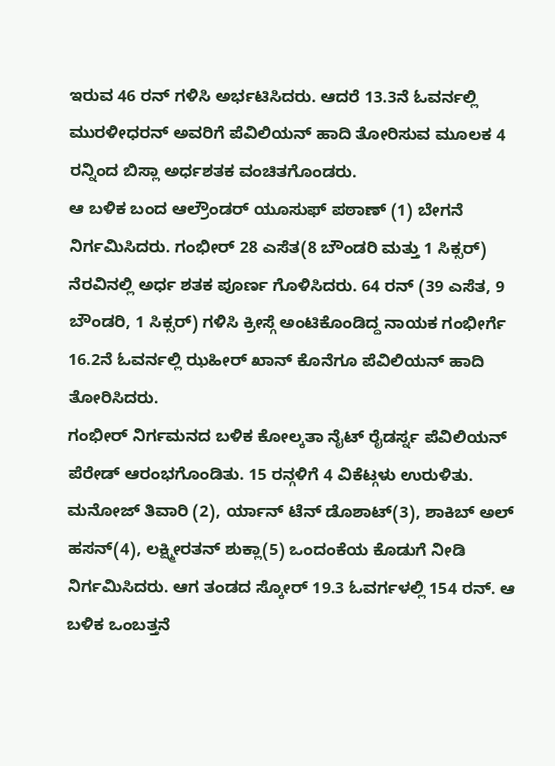ಇರುವ 46 ರನ್ ಗಳಿಸಿ ಅರ್ಭಟಿಸಿದರು. ಆದರೆ 13.3ನೆ ಓವರ್ನಲ್ಲಿ ಮುರಳೀಧರನ್ ಅವರಿಗೆ ಪೆವಿಲಿಯನ್ ಹಾದಿ ತೋರಿಸುವ ಮೂಲಕ 4 ರನ್ನಿಂದ ಬಿಸ್ಲಾ ಅರ್ಧಶತಕ ವಂಚಿತಗೊಂಡರು.
ಆ ಬಳಿಕ ಬಂದ ಆಲ್ರೌಂಡರ್ ಯೂಸುಫ್ ಪಠಾಣ್ (1) ಬೇಗನೆ ನಿರ್ಗಮಿಸಿದರು. ಗಂಭೀರ್ 28 ಎಸೆತ(8 ಬೌಂಡರಿ ಮತ್ತು 1 ಸಿಕ್ಸರ್) ನೆರವಿನಲ್ಲಿ ಅರ್ಧ ಶತಕ ಪೂರ್ಣ ಗೊಳಿಸಿದರು. 64 ರನ್ (39 ಎಸೆತ, 9 ಬೌಂಡರಿ, 1 ಸಿಕ್ಸರ್) ಗಳಿಸಿ ಕ್ರೀಸ್ಗೆ ಅಂಟಿಕೊಂಡಿದ್ದ ನಾಯಕ ಗಂಭೀರ್ಗೆ 16.2ನೆ ಓವರ್ನಲ್ಲಿ ಝಹೀರ್ ಖಾನ್ ಕೊನೆಗೂ ಪೆವಿಲಿಯನ್ ಹಾದಿ ತೋರಿಸಿದರು.
ಗಂಭೀರ್ ನಿರ್ಗಮನದ ಬಳಿಕ ಕೋಲ್ಕತಾ ನೈಟ್ ರೈಡರ್ಸ್ನ ಪೆವಿಲಿಯನ್ ಪೆರೇಡ್ ಆರಂಭಗೊಂಡಿತು. 15 ರನ್ಗಳಿಗೆ 4 ವಿಕೆಟ್ಗಳು ಉರುಳಿತು. ಮನೋಜ್ ತಿವಾರಿ (2), ರ್ಯಾನ್ ಟೆನ್ ಡೊಶಾಟ್(3), ಶಾಕಿಬ್ ಅಲ್ ಹಸನ್(4), ಲಕ್ಷ್ಮೀರತನ್ ಶುಕ್ಲಾ(5) ಒಂದಂಕೆಯ ಕೊಡುಗೆ ನೀಡಿ ನಿರ್ಗಮಿಸಿದರು. ಆಗ ತಂಡದ ಸ್ಕೋರ್ 19.3 ಓವರ್ಗಳಲ್ಲಿ 154 ರನ್. ಆ ಬಳಿಕ ಒಂಬತ್ತನೆ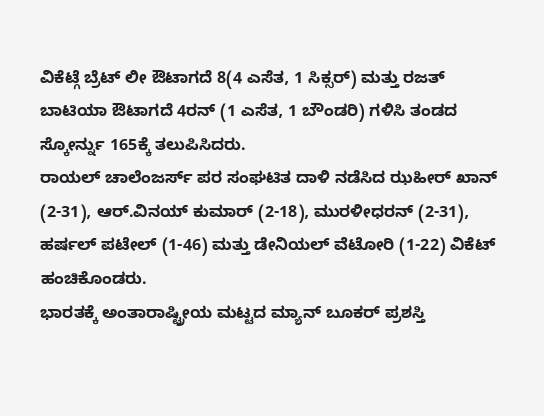ವಿಕೆಟ್ಗೆ ಬ್ರೆಟ್ ಲೀ ಔಟಾಗದೆ 8(4 ಎಸೆತ, 1 ಸಿಕ್ಸರ್) ಮತ್ತು ರಜತ್ ಬಾಟಿಯಾ ಔಟಾಗದೆ 4ರನ್ (1 ಎಸೆತ, 1 ಬೌಂಡರಿ) ಗಳಿಸಿ ತಂಡದ ಸ್ಕೋರ್ನ್ನು 165ಕ್ಕೆ ತಲುಪಿಸಿದರು.
ರಾಯಲ್ ಚಾಲೆಂಜರ್ಸ್ ಪರ ಸಂಘಟಿತ ದಾಳಿ ನಡೆಸಿದ ಝಹೀರ್ ಖಾನ್ (2-31), ಆರ್.ವಿನಯ್ ಕುಮಾರ್ (2-18), ಮುರಳೀಧರನ್ (2-31), ಹರ್ಷಲ್ ಪಟೇಲ್ (1-46) ಮತ್ತು ಡೇನಿಯಲ್ ವೆಟೋರಿ (1-22) ವಿಕೆಟ್ ಹಂಚಿಕೊಂಡರು.
ಭಾರತಕ್ಕೆ ಅಂತಾರಾಷ್ಟ್ರೀಯ ಮಟ್ಟದ ಮ್ಯಾನ್ ಬೂಕರ್ ಪ್ರಶಸ್ತಿ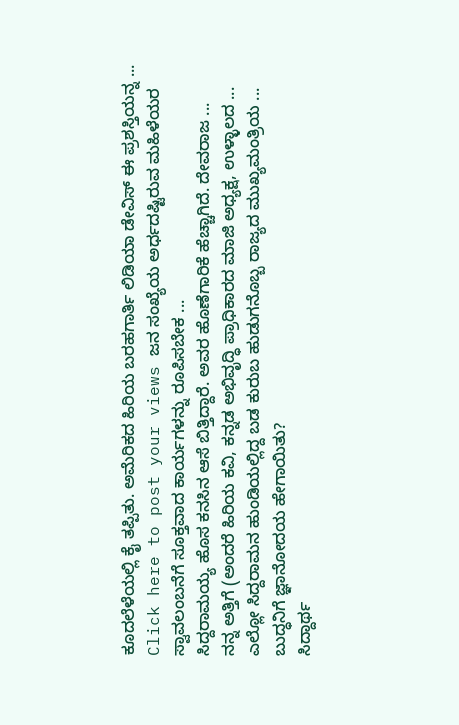ಕೂದಲೆಳೆಯಲ್ಲಿ ಕೈ ತಪ್ಪಿತು. ಅಮೆರಿಕದ ಹಿರಿಯ ಬರಹಗಾರ್ತಿ ಲಿಡಿಯಾ ಡೇವಿಸ್ ಈ ಪ್ರಶಸ್ತಿಯನ್ನ ...
Click here to post your views ಜನ ಸಂಖ್ಯೆಯ ಅರ್ಧದಷ್ಟಿರುವ ಮಹಿಳೆಯರ ಸ್ವಾವಲಂಬನೆಗೆ ಸೂಕ್ತವಾದ ಕಾರ್ಯಗಳನ್ನು ರೂಪಿಸಬೇಕ ...
ಸಿದ್ದರಾಮಯ್ಯ ಹೊಸ ಕನಸಿನ ಆಸೆ ಬಿತ್ತಿದ್ದಾರೆ. ಅವರ ಹೊಣೆಗಾರಿಕೆ ಹೆಚ್ಚಾಗಿದೆ. ದೇವರಾಜ ...
ನನ್ನ ಅತ್ತಿಗೆ (ಅಂದರೆ ಹಿರಿಯ ಕವಿ, ಕನ್ನಡ ಅಭಿವೃದ್ಧಿ ಪ್ರಾಧಿಕಾರದ ಮಾಜಿ ಅಧ್ಯಕ್ಷ, ಉಳ್ಳಾಲದ ...
ಎಲ್ಲೋ ಸಿದ್ದರಾಮನ ಹುಂಡಿಯಲ್ಲಿದ್ದ ಬಡ ಕುರುಬ ಹುಡುಗನೊಬ್ಬ ರಾಜ್ಯದ ಮುಖ್ಯಮಂತ್ರಿಯ ...
ಬುದ್ಧನಿಗೆ ಜ್ಞಾನೋದಯ ಹೇಗಾಯಿತು?
ಸಿದ್ದಾರ್ಥ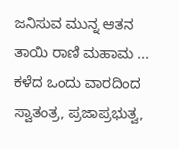ಜನಿಸುವ ಮುನ್ನ ಆತನ ತಾಯಿ ರಾಣಿ ಮಹಾಮ ...
ಕಳೆದ ಒಂದು ವಾರದಿಂದ ಸ್ವಾತಂತ್ರ, ಪ್ರಜಾಪ್ರಭುತ್ವ,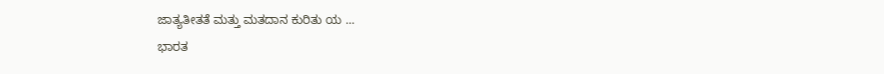ಜಾತ್ಯತೀತತೆ ಮತ್ತು ಮತದಾನ ಕುರಿತು ಯ ...
ಭಾರತ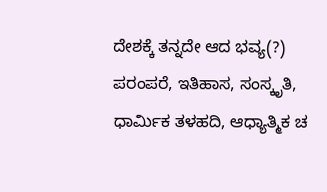ದೇಶಕ್ಕೆ ತನ್ನದೇ ಆದ ಭವ್ಯ(?) ಪರಂಪರೆ, ಇತಿಹಾಸ, ಸಂಸ್ಕೃತಿ, ಧಾರ್ಮಿಕ ತಳಹದಿ, ಆಧ್ಯಾತ್ಮಿಕ ಚ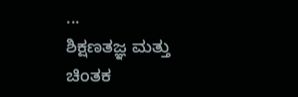...
ಶಿಕ್ಷಣತಜ್ಞ ಮತ್ತು ಚಿಂತಕ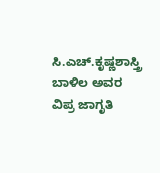ಸಿ.ಎಚ್.ಕೃಷ್ಣಶಾಸ್ತ್ರಿ ಬಾಳಿಲ ಅವರ ವಿಪ್ರ ಜಾಗೃತಿ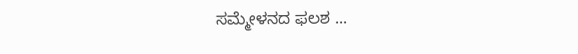ಸಮ್ಮೇಳನದ ಫಲಶ ...